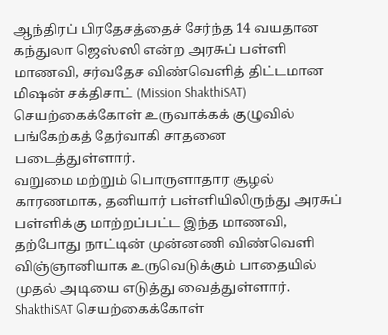ஆந்திரப் பிரதேசத்தைச் சேர்ந்த 14 வயதான கந்துலா ஜெஸ்ஸி என்ற அரசுப் பள்ளி மாணவி, சர்வதேச விண்வெளித் திட்டமான மிஷன் சக்திசாட் (Mission ShakthiSAT) செயற்கைக்கோள் உருவாக்கக் குழுவில் பங்கேற்கத் தேர்வாகி சாதனை படைத்துள்ளார்.
வறுமை மற்றும் பொருளாதார சூழல் காரணமாக, தனியார் பள்ளியிலிருந்து அரசுப் பள்ளிக்கு மாற்றப்பட்ட இந்த மாணவி, தற்போது நாட்டின் முன்னணி விண்வெளி விஞ்ஞானியாக உருவெடுக்கும் பாதையில் முதல் அடியை எடுத்து வைத்துள்ளார்.
ShakthiSAT செயற்கைக்கோள்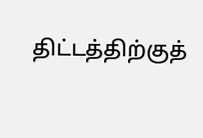திட்டத்திற்குத்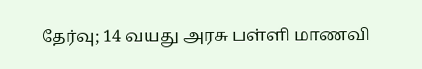தேர்வு; 14 வயது அரசு பள்ளி மாணவி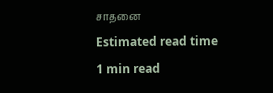சாதனை
Estimated read time
1 min read